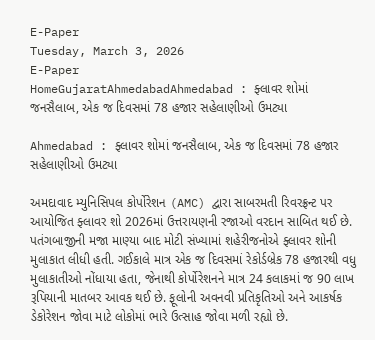E-Paper
Tuesday, March 3, 2026
E-Paper
HomeGujaratAhmedabadAhmedabad : ફ્લાવર શોમાં જનસૈલાબ, એક જ દિવસમાં 78 હજાર સહેલાણીઓ ઉમટ્યા

Ahmedabad : ફ્લાવર શોમાં જનસૈલાબ, એક જ દિવસમાં 78 હજાર સહેલાણીઓ ઉમટ્યા

અમદાવાદ મ્યુનિસિપલ કોર્પોરેશન (AMC) દ્વારા સાબરમતી રિવરફ્રન્ટ પર આયોજિત ફ્લાવર શો 2026માં ઉત્તરાયણની રજાઓ વરદાન સાબિત થઈ છે. પતંગબાજીની મજા માણ્યા બાદ મોટી સંખ્યામાં શહેરીજનોએ ફ્લાવર શોની મુલાકાત લીધી હતી. ગઈકાલે માત્ર એક જ દિવસમાં રેકોર્ડબ્રેક 78 હજારથી વધુ મુલાકાતીઓ નોંધાયા હતા, જેનાથી કોર્પોરેશનને માત્ર 24 કલાકમાં જ 90 લાખ રૂપિયાની માતબર આવક થઈ છે. ફૂલોની અવનવી પ્રતિકૃતિઓ અને આકર્ષક ડેકોરેશન જોવા માટે લોકોમાં ભારે ઉત્સાહ જોવા મળી રહ્યો છે.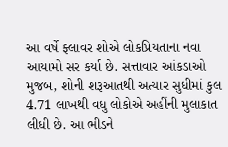આ વર્ષે ફ્લાવર શોએ લોકપ્રિયતાના નવા આયામો સર કર્યા છે. સત્તાવાર આંકડાઓ મુજબ, શોની શરૂઆતથી અત્યાર સુધીમાં કુલ 4.71 લાખથી વધુ લોકોએ અહીંની મુલાકાત લીધી છે. આ ભીડને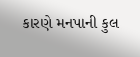કારણે મનપાની કુલ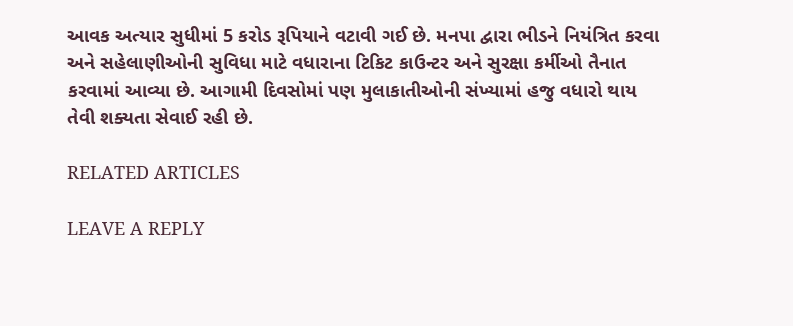આવક અત્યાર સુધીમાં 5 કરોડ રૂપિયાને વટાવી ગઈ છે. મનપા દ્વારા ભીડને નિયંત્રિત કરવા અને સહેલાણીઓની સુવિધા માટે વધારાના ટિકિટ કાઉન્ટર અને સુરક્ષા કર્મીઓ તૈનાત કરવામાં આવ્યા છે. આગામી દિવસોમાં પણ મુલાકાતીઓની સંખ્યામાં હજુ વધારો થાય તેવી શક્યતા સેવાઈ રહી છે.

RELATED ARTICLES

LEAVE A REPLY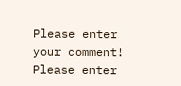Please enter your comment!
Please enter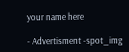your name here

- Advertisment -spot_img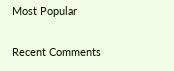Most Popular

Recent Comments